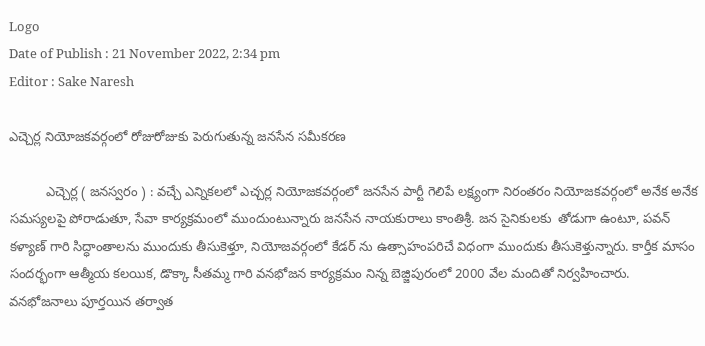Logo
Date of Publish : 21 November 2022, 2:34 pm
Editor : Sake Naresh

ఎచ్చెర్ల నియోజకవర్గంలో రోజురోజుకు పెరుగుతున్న జనసేన సమీకరణ

          ఎచ్చెర్ల ( జనస్వరం ) : వచ్చే ఎన్నికలలో ఎచ్చర్ల నియోజకవర్గంలో జనసేన పార్టీ గెలిపే లక్ష్యంగా నిరంతరం నియోజకవర్గంలో అనేక అనేక సమస్యలపై పోరాడుతూ, సేవా కార్యక్రమంలో ముందుంటున్నారు జనసేన నాయకురాలు కాంతిశ్రీ. జన సైనికులకు  తోడుగా ఉంటూ, పవన్ కళ్యాణ్ గారి సిద్ధాంతాలను ముందుకు తీసుకెళ్తూ, నియోజవర్గంలో కేడర్ ను ఉత్సాహంపరిచే విధంగా ముందుకు తీసుకెళ్తున్నారు. కార్తీక మాసం సందర్భంగా ఆత్మీయ కలయిక, డొక్కా సీతమ్మ గారి వనభోజన కార్యక్రమం నిన్న బెజ్జిపురంలో 2000 వేల మందితో నిర్వహించారు. వనభోజనాలు పూర్తయిన తర్వాత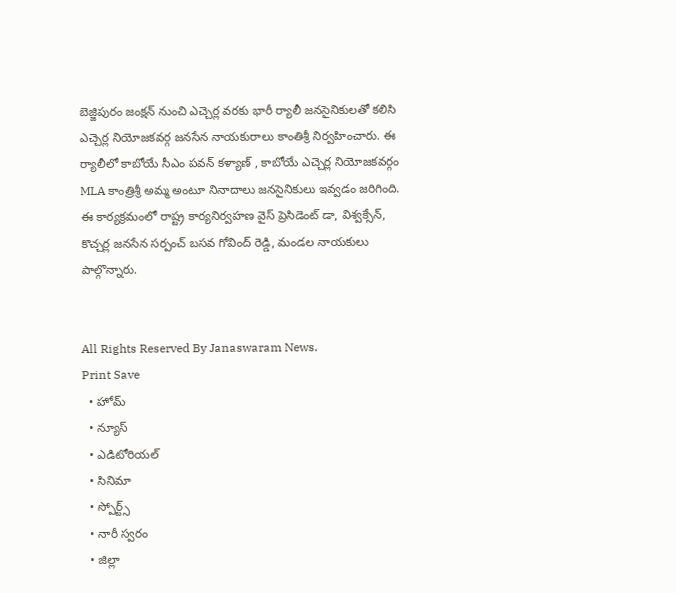బెజ్జిపురం జంక్షన్ నుంచి ఎచ్చెర్ల వరకు భారీ ర్యాలీ జనసైనికులతో కలిసి ఎచ్చెర్ల నియోజకవర్గ జనసేన నాయకురాలు కాంతిశ్రీ నిర్వహించారు. ఈ ర్యాలీలో కాబోయే సీఎం పవన్ కళ్యాణ్ , కాబోయే ఎచ్చెర్ల నియోజకవర్గం MLA కాంత్రిశ్రీ అమ్మ అంటూ నినాదాలు జనసైనికులు ఇవ్వడం జరిగింది. ఈ కార్యక్రమంలో రాష్ట్ర కార్యనిర్వహణ వైస్ ప్రెసిడెంట్ డా, విశ్వక్సేన్, కొచ్చర్ల జనసేన సర్పంచ్ బసవ గోవింద్ రెడ్డి, మండల నాయకులు పాల్గొన్నారు.


All Rights Reserved By Janaswaram News.
Print Save
  • హోమ్
  • న్యూస్
  • ఎడిటోరియల్
  • సినిమా
  • స్పోర్ట్స్
  • నారీ స్వరం
  • జిల్లా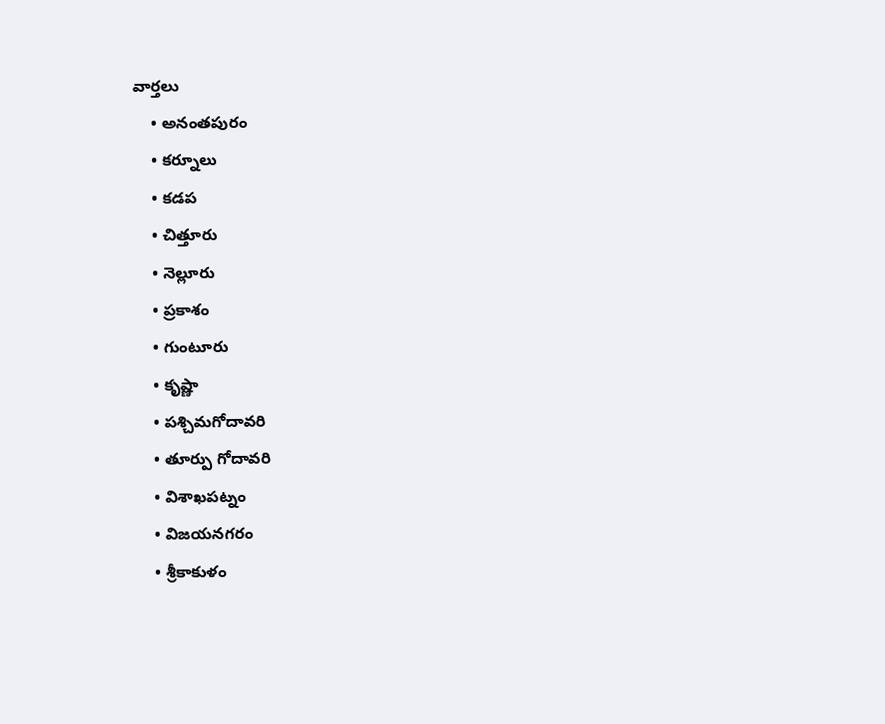వార్తలు
    • అనంతపురం
    • కర్నూలు
    • కడప
    • చిత్తూరు
    • నెల్లూరు
    • ప్రకాశం
    • గుంటూరు
    • కృష్ణా
    • పశ్చిమగోదావరి
    • తూర్పు గోదావరి
    • విశాఖపట్నం
    • విజయనగరం
    • శ్రీకాకుళం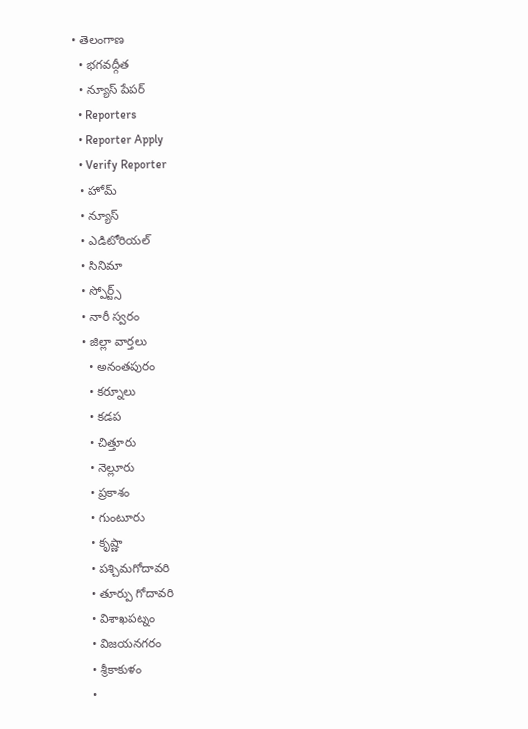• తెలంగాణ
  • భగవద్గీత
  • న్యూస్ పేపర్
  • Reporters
  • Reporter Apply
  • Verify Reporter
  • హోమ్
  • న్యూస్
  • ఎడిటోరియల్
  • సినిమా
  • స్పోర్ట్స్
  • నారీ స్వరం
  • జిల్లా వార్తలు
    • అనంతపురం
    • కర్నూలు
    • కడప
    • చిత్తూరు
    • నెల్లూరు
    • ప్రకాశం
    • గుంటూరు
    • కృష్ణా
    • పశ్చిమగోదావరి
    • తూర్పు గోదావరి
    • విశాఖపట్నం
    • విజయనగరం
    • శ్రీకాకుళం
    •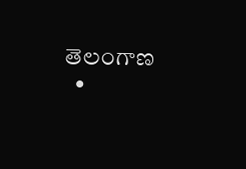తెలంగాణ
  •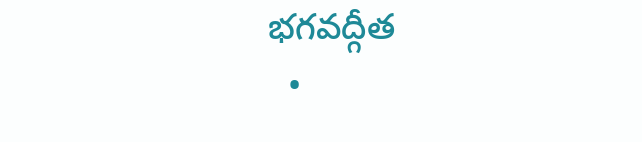భగవద్గీత
  •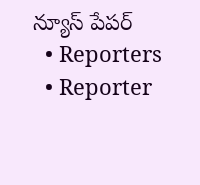న్యూస్ పేపర్
  • Reporters
  • Reporter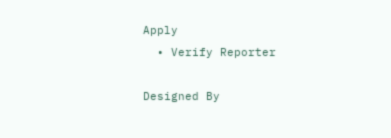Apply
  • Verify Reporter

Designed By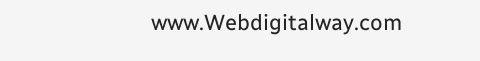www.Webdigitalway.com